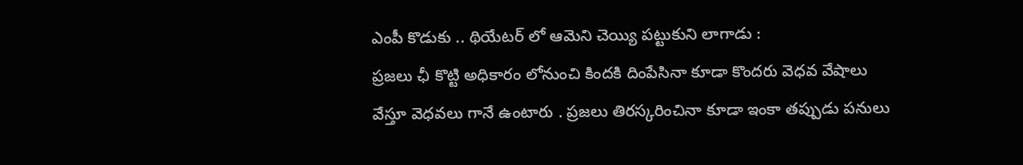ఎంపీ కొడుకు .. థియేటర్ లో ఆమెని చెయ్యి పట్టుకుని లాగాడు :
ప్రజలు ఛీ కొట్టి అధికారం లోనుంచి కిందకి దింపేసినా కూడా కొందరు వెధవ వేషాలు వేస్తూ వెధవలు గానే ఉంటారు . ప్రజలు తిరస్కరించినా కూడా ఇంకా తప్పుడు పనులు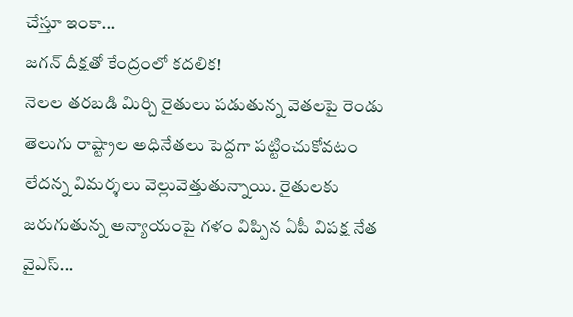చేస్తూ ఇంకా...
జగన్ దీక్షతో కేంద్రంలో కదలిక!
నెలల తరబడి మిర్చి రైతులు పడుతున్న వెతలపై రెండు తెలుగు రాష్ట్రాల అధినేతలు పెద్దగా పట్టించుకోవటం లేదన్న విమర్శలు వెల్లువెత్తుతున్నాయి. రైతులకు జరుగుతున్న అన్యాయంపై గళం విప్పిన ఏపీ విపక్ష నేత వైఎస్...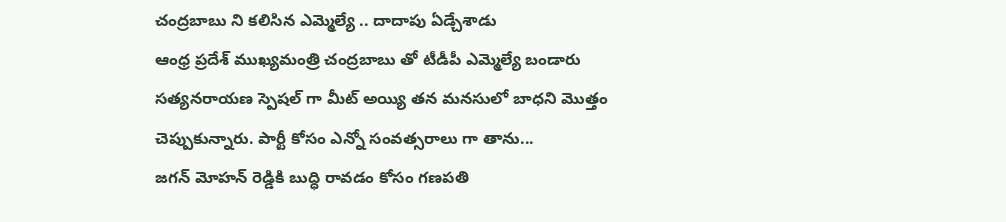చంద్రబాబు ని కలిసిన ఎమ్మెల్యే .. దాదాపు ఏడ్చేశాడు
ఆంధ్ర ప్రదేశ్ ముఖ్యమంత్రి చంద్రబాబు తో టీడీపీ ఎమ్మెల్యే బండారు సత్యనరాయణ స్పెషల్ గా మీట్ అయ్యి తన మనసులో బాధని మొత్తం చెప్పుకున్నారు. పార్టీ కోసం ఎన్నో సంవత్సరాలు గా తాను...
జగన్ మోహన్ రెడ్డికి బుద్ధి రావడం కోసం గణపతి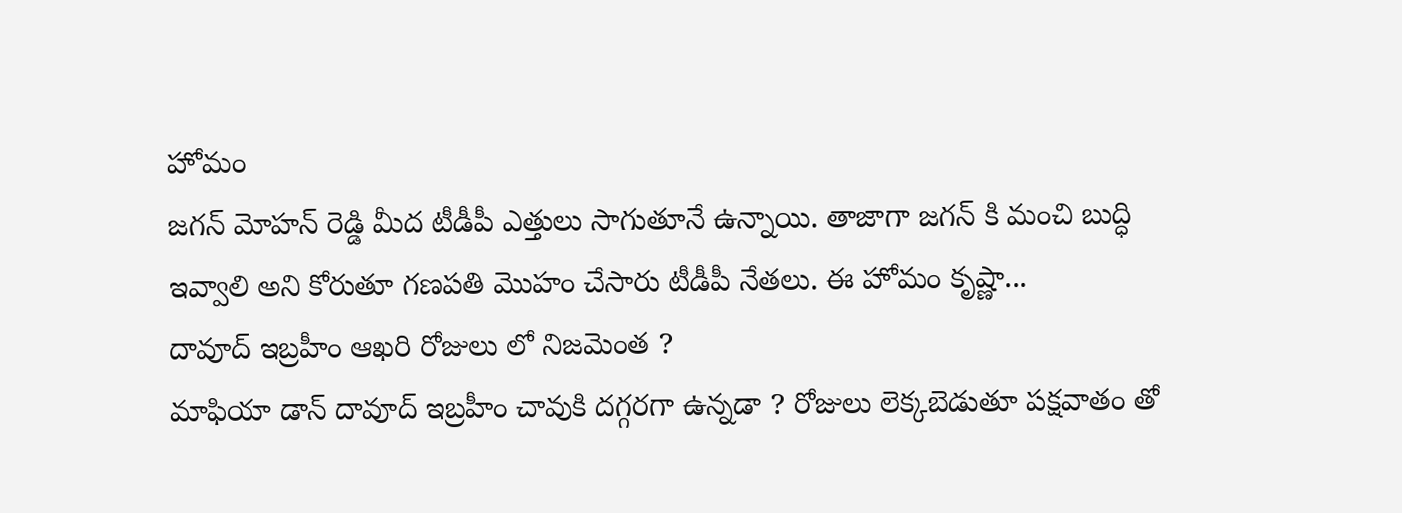హోమం
జగన్ మోహన్ రెడ్డి మీద టీడీపీ ఎత్తులు సాగుతూనే ఉన్నాయి. తాజాగా జగన్ కి మంచి బుద్ధి ఇవ్వాలి అని కోరుతూ గణపతి మొహం చేసారు టీడీపీ నేతలు. ఈ హోమం కృష్ణా...
దావూద్ ఇబ్రహీం ఆఖరి రోజులు లో నిజమెంత ?
మాఫియా డాన్ దావూద్ ఇబ్రహీం చావుకి దగ్గరగా ఉన్నడా ? రోజులు లెక్కబెడుతూ పక్షవాతం తో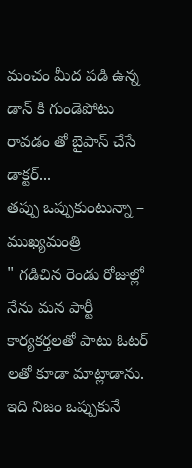మంచం మీద పడి ఉన్న డాన్ కి గుండెపోటు రావడం తో బైపాస్ చేసే డాక్టర్...
తప్పు ఒప్పుకుంటున్నా – ముఖ్యమంత్రి
" గడిచిన రెండు రోజుల్లో నేను మన పార్టీ కార్యకర్తలతో పాటు ఓటర్ లతో కూడా మాట్లాడాను. ఇది నిజం ఒప్పుకునే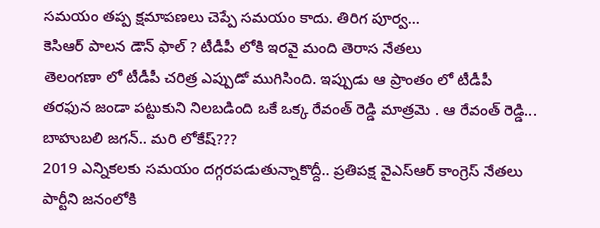సమయం తప్ప క్షమాపణలు చెప్పే సమయం కాదు. తిరిగ పూర్వ...
కెసిఆర్ పాలన డౌన్ ఫాల్ ? టీడీపీ లోకి ఇరవై మంది తెరాస నేతలు
తెలంగణా లో టీడీపీ చరిత్ర ఎప్పుడో ముగిసింది. ఇప్పుడు ఆ ప్రాంతం లో టీడీపీ తరఫున జండా పట్టుకుని నిలబడింది ఒకే ఒక్క రేవంత్ రెడ్డి మాత్రమె . ఆ రేవంత్ రెడ్డి...
బాహుబలి జగన్.. మరి లోకేష్???
2019 ఎన్నికలకు సమయం దగ్గరపడుతున్నాకొద్దీ.. ప్రతిపక్ష వైఎస్ఆర్ కాంగ్రెస్ నేతలు పార్టీని జనంలోకి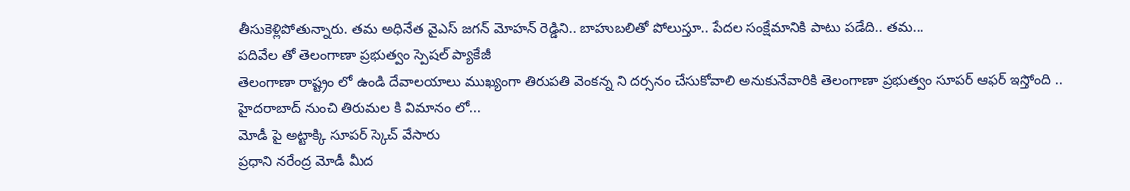తీసుకెళ్లిపోతున్నారు. తమ అధినేత వైఎస్ జగన్ మోహన్ రెడ్డిని.. బాహుబలితో పోలుస్తూ.. పేదల సంక్షేమానికి పాటు పడేది.. తమ...
పదివేల తో తెలంగాణా ప్రభుత్వం స్పెషల్ ప్యాకేజీ
తెలంగాణా రాష్ట్రం లో ఉండి దేవాలయాలు ముఖ్యంగా తిరుపతి వెంకన్న ని దర్సనం చేసుకోవాలి అనుకునేవారికి తెలంగాణా ప్రభుత్వం సూపర్ ఆఫర్ ఇస్తోంది .. హైదరాబాద్ నుంచి తిరుమల కి విమానం లో...
మోడీ పై అట్టాక్కి సూపర్ స్కెచ్ వేసారు
ప్రధాని నరేంద్ర మోడీ మీద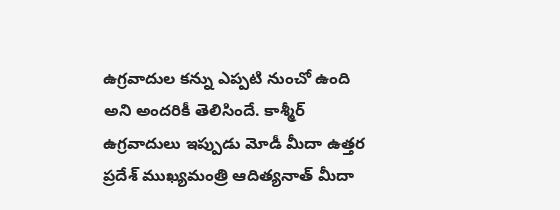ఉగ్రవాదుల కన్ను ఎప్పటి నుంచో ఉంది అని అందరికీ తెలిసిందే. కాశ్మీర్ ఉగ్రవాదులు ఇప్పుడు మోడీ మీదా ఉత్తర ప్రదేశ్ ముఖ్యమంత్రి ఆదిత్యనాత్ మీదా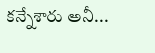కన్నేశారు అనీ...